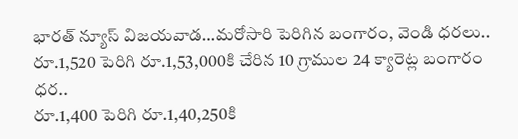భారత్ న్యూస్ విజయవాడ…మరోసారి పెరిగిన బంగారం, వెండి ధరలు..
రూ.1,520 పెరిగి రూ.1,53,000కి చేరిన 10 గ్రాముల 24 క్యారెట్ల బంగారం ధర..
రూ.1,400 పెరిగి రూ.1,40,250కి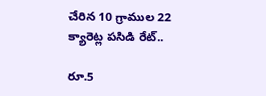చేరిన 10 గ్రాముల 22 క్యారెట్ల పసిడి రేట్..

రూ.5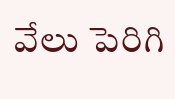వేలు పెరిగి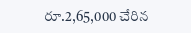రూ.2,65,000 చేరిన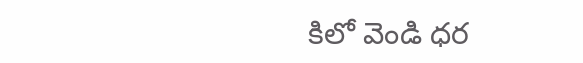కిలో వెండి ధర